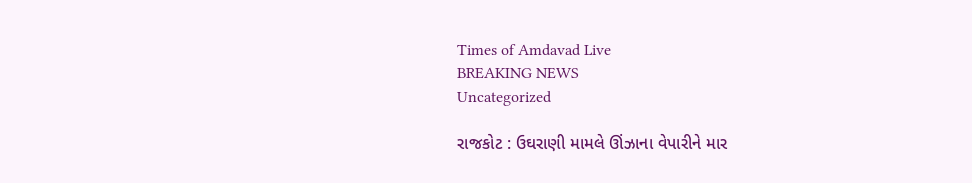Times of Amdavad Live
BREAKING NEWS
Uncategorized

રાજકોટ : ઉઘરાણી મામલે ઊંઝાના વેપારીને માર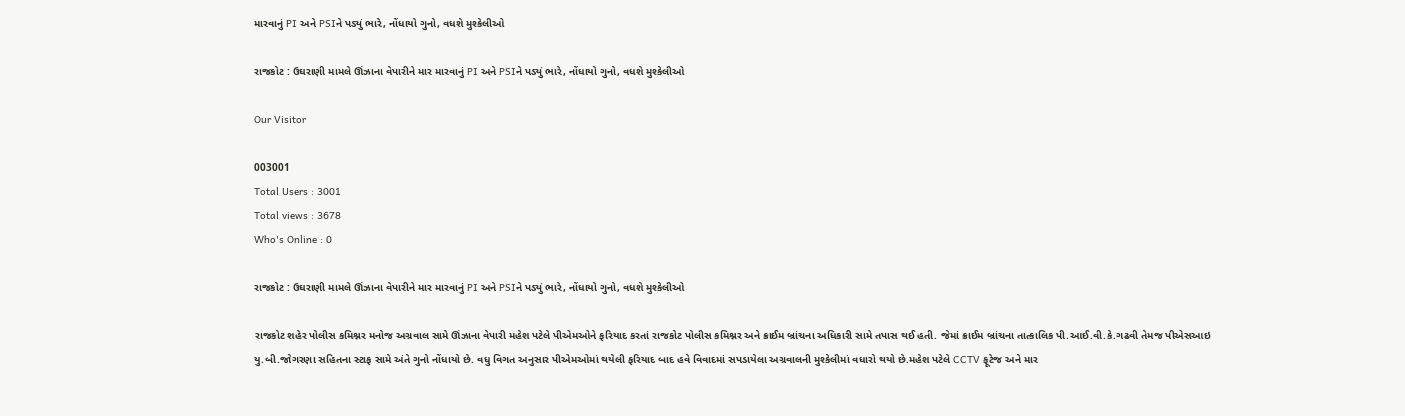મારવાનું PI અને PSIને પડ્યું ભારે, નોંધાયો ગુનો, વધશે મુશ્કેલીઓ

રાજકોટ : ઉઘરાણી મામલે ઊંઝાના વેપારીને માર મારવાનું PI અને PSIને પડ્યું ભારે, નોંધાયો ગુનો, વધશે મુશ્કેલીઓ

Our Visitor

003001
Total Users : 3001
Total views : 3678
Who's Online : 0

રાજકોટ : ઉઘરાણી મામલે ઊંઝાના વેપારીને માર મારવાનું PI અને PSIને પડ્યું ભારે, નોંધાયો ગુનો, વધશે મુશ્કેલીઓ

રાજકોટ શહેર પોલીસ કમિશ્નર મનોજ અગ્રવાલ સામે ઊંઝાના વેપારી મહેશ પટેલે પીએમઓને ફરિયાદ કરતાં રાજકોટ પોલીસ કમિશ્નર અને ક્રાઈમ બ્રાંચના અધિકારી સામે તપાસ થઈ હતી. જેમાં ક્રાઈમ બ્રાંચના તાત્કાલિક પી.આઈ.વી.કે.ગઢવી તેમજ પીએસઆઇ યુ.બી.જોગરણા સહિતના સ્ટાફ સામે અંતે ગુનો નોંધાયો છે. વધુ વિગત અનુસાર પીએમઓમાં થયેલી ફરિયાદ બાદ હવે વિવાદમાં સપડાયેલા અગ્રવાલની મુશ્કેલીમાં વધારો થયો છે.મહેશ પટેલે CCTV ફૂટેજ અને માર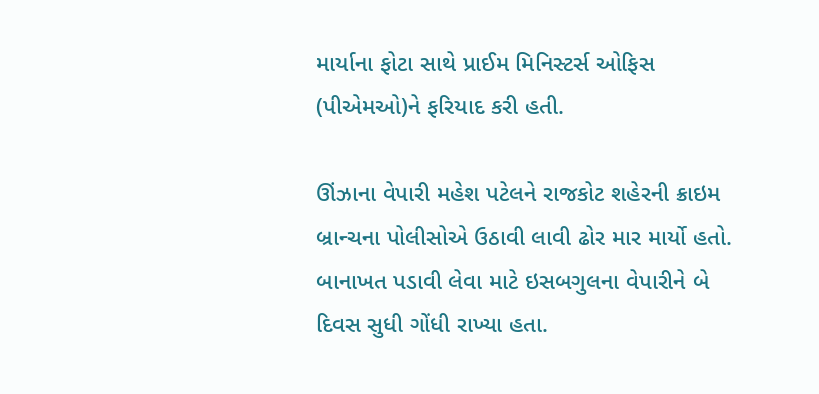માર્યાના ફોટા સાથે પ્રાઈમ મિનિસ્ટર્સ ઓફિસ (પીએમઓ)ને ફરિયાદ કરી હતી.

ઊંઝાના વેપારી મહેશ પટેલને રાજકોટ શહેરની ક્રાઇમ બ્રાન્ચના પોલીસોએ ઉઠાવી લાવી ઢોર માર માર્યો હતો. બાનાખત પડાવી લેવા માટે ઇસબગુલના વેપારીને બે દિવસ સુધી ગોંધી રાખ્યા હતા.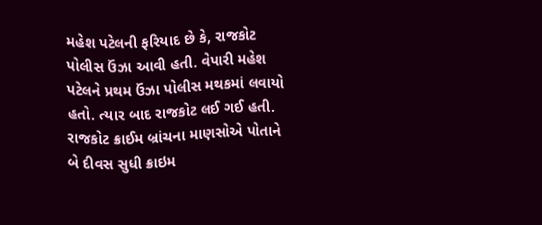મહેશ પટેલની ફરિયાદ છે કે, રાજકોટ પોલીસ ઉંઝા આવી હતી. વેપારી મહેશ પટેલને પ્રથમ ઉંઝા પોલીસ મથકમાં લવાયો હતો. ત્યાર બાદ રાજકોટ લઈ ગઈ હતી. રાજકોટ ક્રાઈમ બ્રાંચના માણસોએ પોતાને બે દીવસ સુધી ક્રાઇમ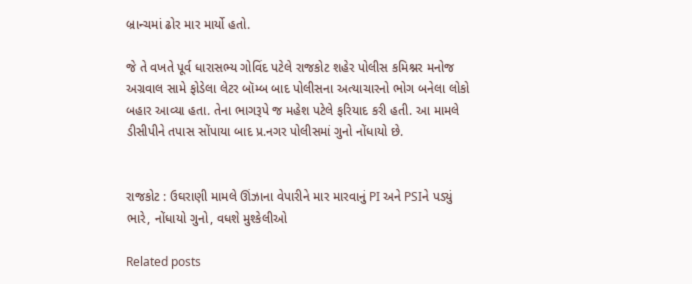બ્રાન્ચમાં ઢોર માર માર્યો હતો.

જે તે વખતે પૂર્વ ધારાસભ્ય ગોવિંદ પટેલે રાજકોટ શહેર પોલીસ કમિશ્નર મનોજ અગ્રવાલ સામે ફોડેલા લેટર બૉમ્બ બાદ પોલીસના અત્યાચારનો ભોગ બનેલા લોકો બહાર આવ્યા હતા. તેના ભાગરૂપે જ મહેશ પટેલે ફરિયાદ કરી હતી. આ મામલે ડીસીપીને તપાસ સોંપાયા બાદ પ્ર.નગર પોલીસમાં ગુનો નોંધાયો છે.


રાજકોટ : ઉઘરાણી મામલે ઊંઝાના વેપારીને માર મારવાનું PI અને PSIને પડ્યું ભારે, નોંધાયો ગુનો, વધશે મુશ્કેલીઓ

Related posts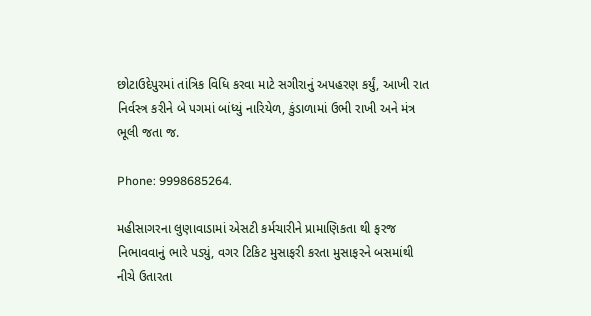છોટાઉદેપુરમાં તાંત્રિક વિધિ કરવા માટે સગીરાનું અપહરણ કર્યું, આખી રાત નિર્વસ્ત્ર કરીને બે પગમાં બાંધ્યું નારિયેળ, કુંડાળામાં ઉભી રાખી અને મંત્ર ભૂલી જતા જ.

Phone: 9998685264.

મહીસાગરના લુણાવાડામાં એસટી કર્મચારીને પ્રામાણિકતા થી ફરજ નિભાવવાનું ભારે પડ્યું, વગર ટિકિટ મુસાફરી કરતા મુસાફરને બસમાંથી નીચે ઉતારતા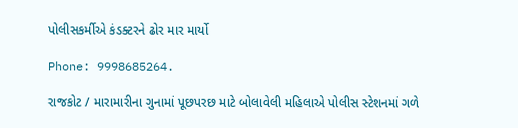પોલીસકર્મીએ કંડક્ટરને ઢોર માર માર્યો

Phone: 9998685264.

રાજકોટ / મારામારીના ગુનામાં પૂછપરછ માટે બોલાવેલી મહિલાએ પોલીસ સ્ટેશનમાં ગળે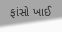ફાંસો ખાઈ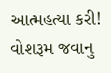આત્મહત્યા કરી! વોશરૂમ જવાનુ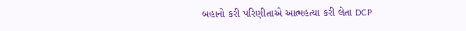બહાનો કરી પરિણીતાએ આત્મહત્યા કરી લેતા DCP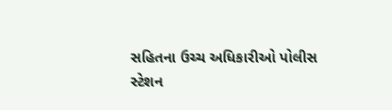સહિતના ઉચ્ચ અધિકારીઓ પોલીસ સ્ટેશન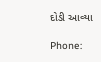દોડી આવ્યા

Phone: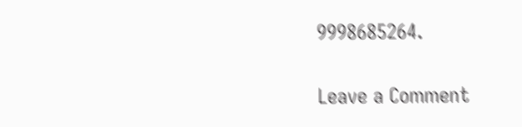9998685264.

Leave a Comment